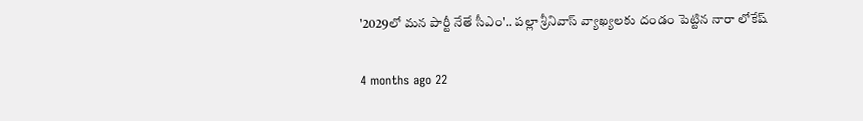'2029లో మన పార్టీ నేతే సీఎం'.. పల్లా శ్రీనివాస్ వ్యాఖ్యలకు దండం పెట్టిన నారా లోకేష్

4 months ago 22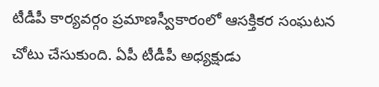టీడీపీ కార్యవర్గం ప్రమాణస్వీకారంలో ఆసక్తికర సంఘటన చోటు చేసుకుంది. ఏపీ టీడీపీ అధ్యక్షుడు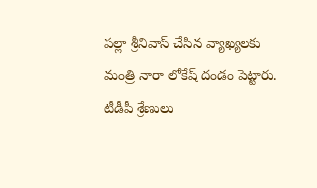పల్లా శ్రీనివాస్ చేసిన వ్యాఖ్యలకు మంత్రి నారా లోకేష్ దండం పెట్టారు. టీడీపీ శ్రేణులు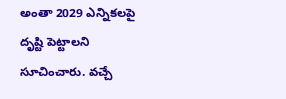అంతా 2029 ఎన్నికలపై దృష్టి పెట్టాలని సూచించారు. వచ్చే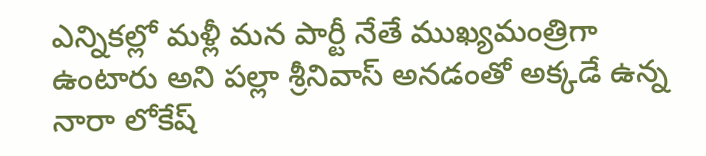ఎన్నికల్లో మళ్లీ మన పార్టీ నేతే ముఖ్యమంత్రిగా ఉంటారు అని పల్లా శ్రీనివాస్ అనడంతో అక్కడే ఉన్న నారా లోకేష్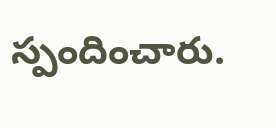స్పందించారు.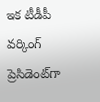ఇక టీడీపీ వర్కింగ్ ప్రెసిడెంట్‌గా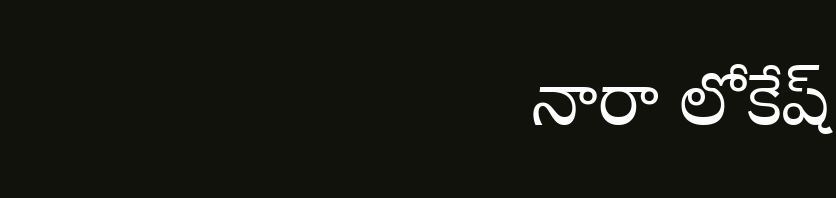నారా లోకేష్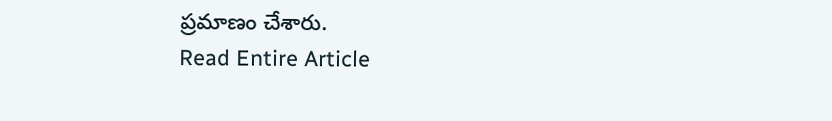ప్రమాణం చేశారు.
Read Entire Article